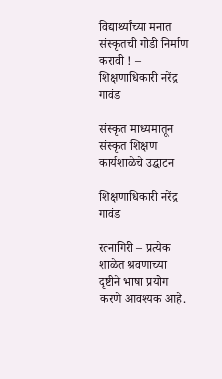विद्यार्थ्यांच्या मनात संस्कृतची गोडी निर्माण करावी ! – शिक्षणाधिकारी नरेंद्र गावंड

संस्कृत माध्यमातून संस्कृत शिक्षण कार्यशाळेचे उद्घाटन

शिक्षणाधिकारी नरेंद्र गावंड

रत्नागिरी – प्रत्येक शाळेत श्रवणाच्या दृष्टीने भाषा प्रयोग करणे आवश्यक आहे.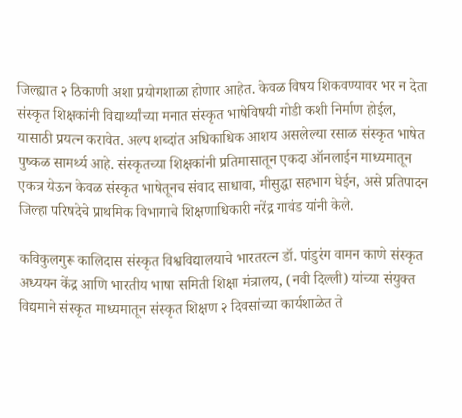जिल्ह्यात २ ठिकाणी अशा प्रयोगशाळा होणार आहेत. केवळ विषय शिकवण्यावर भर न देता संस्कृत शिक्षकांनी विद्यार्थ्यांच्या मनात संस्कृत भाषेविषयी गोडी कशी निर्माण होईल, यासाठी प्रयत्न करावेत. अल्प शब्दांत अधिकाधिक आशय असलेल्या रसाळ संस्कृत भाषेत पुष्कळ सामर्थ्य आहे. संस्कृतच्या शिक्षकांनी प्रतिमासातून एकदा ऑनलाईन माध्यमातून एकत्र येऊन केवळ संस्कृत भाषेतूनच संवाद साधावा, मीसुद्धा सहभाग घेईन, असे प्रतिपादन जिल्हा परिषदेचे प्राथमिक विभागाचे शिक्षणाधिकारी नरेंद्र गावंड यांनी केले.

कविकुलगुरू कालिदास संस्कृत विश्वविद्यालयाचे भारतरत्न डॉ. पांडुरंग वामन काणे संस्कृत अध्ययन केंद्र आणि भारतीय भाषा समिती शिक्षा मंत्रालय, (नवी दिल्ली) यांच्या संयुक्त विद्यमाने संस्कृत माध्यमातून संस्कृत शिक्षण २ दिवसांच्या कार्यशाळेत ते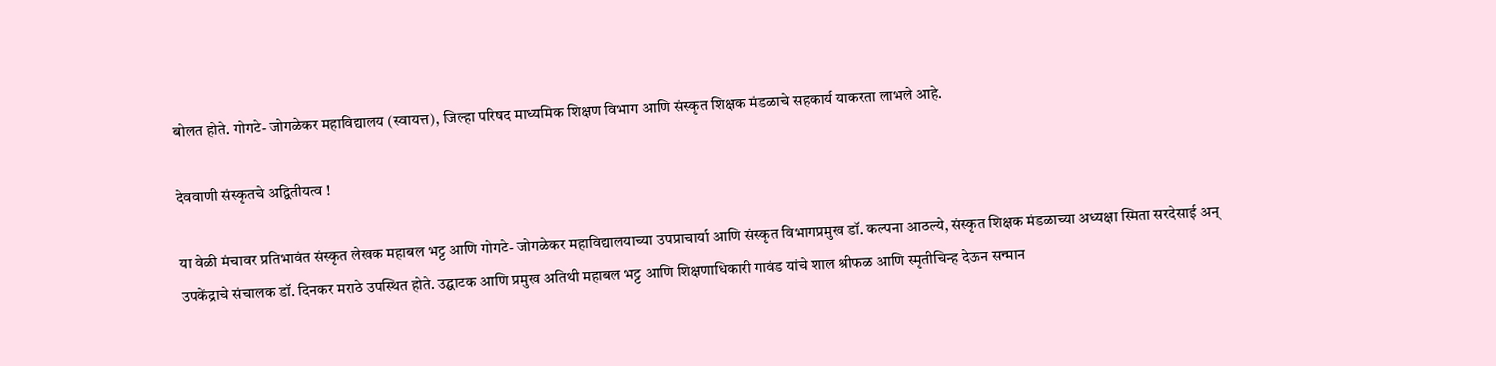बोलत होते. गोगटे- जोगळेकर महाविद्यालय (स्वायत्त), जिल्हा परिषद माध्यमिक शिक्षण विभाग आणि संस्कृत शिक्षक मंडळाचे सहकार्य याकरता लाभले आहे.

देववाणी संस्कृतचे अद्वितीयत्व !

या वेळी मंचावर प्रतिभावंत संस्कृत लेखक महाबल भट्ट आणि गोगटे- जोगळेकर महाविद्यालयाच्या उपप्राचार्या आणि संस्कृत विभागप्रमुख डॉ. कल्पना आठल्ये, संस्कृत शिक्षक मंडळाच्या अध्यक्षा स्मिता सरदेसाई अन् उपकेंद्राचे संचालक डॉ. दिनकर मराठे उपस्थित होते. उद्घाटक आणि प्रमुख अतिथी महाबल भट्ट आणि शिक्षणाधिकारी गावंड यांचे शाल श्रीफळ आणि स्मृतीचिन्ह देऊन सन्मान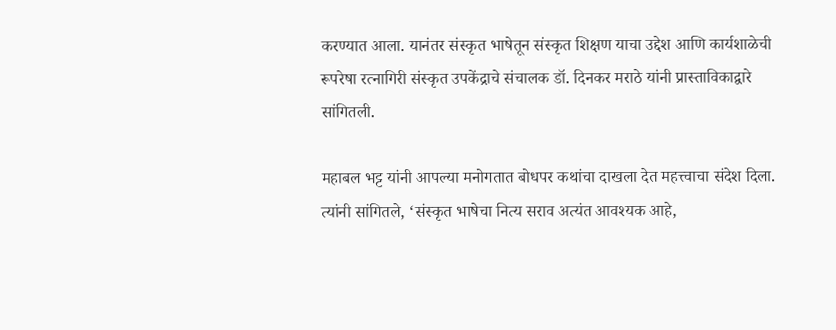करण्यात आला. यानंतर संस्कृत भाषेतून संस्कृत शिक्षण याचा उद्देश आणि कार्यशाळेची रूपरेषा रत्नागिरी संस्कृत उपकेंद्राचे संचालक डॉ. दिनकर मराठे यांनी प्रास्ताविकाद्वारे सांगितली.

महाबल भट्ट यांनी आपल्या मनोगतात बोधपर कथांचा दाखला देत महत्त्वाचा संदेश दिला. त्यांनी सांगितले, ‘संस्कृत भाषेचा नित्य सराव अत्यंत आवश्यक आहे,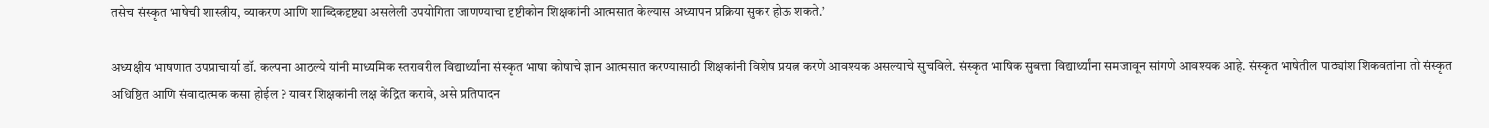तसेच संस्कृत भाषेची शास्त्रीय, व्याकरण आणि शाब्दिकदृष्ट्या असलेली उपयोगिता जाणण्याचा दृष्टीकोन शिक्षकांनी आत्मसात केल्यास अध्यापन प्रक्रिया सुकर होऊ शकते.’

अध्यक्षीय भाषणात उपप्राचार्या डॉ. कल्पना आठल्ये यांनी माध्यमिक स्तरावरील विद्यार्थ्यांना संस्कृत भाषा कोषाचे ज्ञान आत्मसात करण्यासाठी शिक्षकांनी विशेष प्रयत्न करणे आवश्यक असल्याचे सुचविले. संस्कृत भाषिक सुबत्ता विद्यार्थ्यांना समजावून सांगणे आवश्यक आहे. संस्कृत भाषेतील पाठ्यांश शिकवतांना तो संस्कृत अधिष्ठित आणि संवादात्मक कसा होईल ? यावर शिक्षकांनी लक्ष केंद्रित करावे, असे प्रतिपादन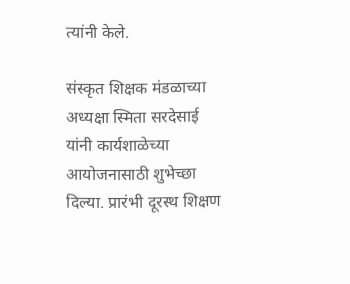त्यांनी केले.

संस्कृत शिक्षक मंडळाच्या अध्यक्षा स्मिता सरदेसाई यांनी कार्यशाळेच्या आयोजनासाठी शुभेच्छा दिल्या. प्रारंभी दूरस्थ शिक्षण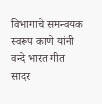विभागाचे समन्वयक स्वरूप काणे यांनी वन्दे भारत गीत सादर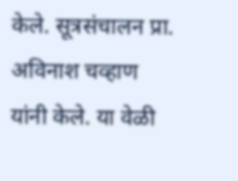केले. सूत्रसंचालन प्रा. अविनाश चव्हाण यांनी केले. या वेळी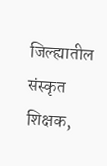जिल्ह्यातील संस्कृत शिक्षक,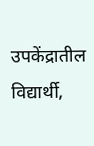उपकेंद्रातील विद्यार्थी,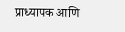प्राध्यापक आणि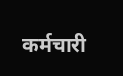कर्मचारी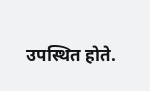उपस्थित होते.